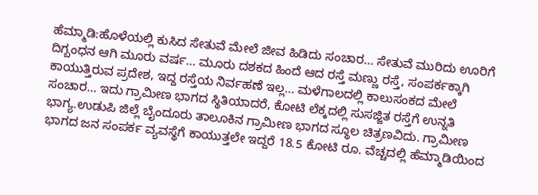ಹೆಮ್ಮಾಡಿ:ಹೊಳೆಯಲ್ಲಿ ಕುಸಿದ ಸೇತುವೆ ಮೇಲೆ ಜೀವ ಹಿಡಿದು ಸಂಚಾರ… ಸೇತುವೆ ಮುರಿದು ಊರಿಗೆ ದಿಗ್ಬಂಧನ ಆಗಿ ಮೂರು ವರ್ಷ… ಮೂರು ದಶಕದ ಹಿಂದೆ ಆದ ರಸ್ತೆ ಮಣ್ಣು ರಸ್ತೆ, ಸಂಪರ್ಕಕ್ಕಾಗಿ ಕಾಯುತ್ತಿರುವ ಪ್ರದೇಶ, ಇದ್ದ ರಸ್ತೆಯ ನಿರ್ವಹಣೆ ಇಲ್ಲ… ಮಳೆಗಾಲದಲ್ಲಿ ಕಾಲುಸಂಕದ ಮೇಲೆ ಸಂಚಾರ… ಇದು ಗ್ರಾಮೀಣ ಭಾಗದ ಸ್ಥಿತಿಯಾದರೆ, ಕೋಟಿ ಲೆಕ್ಕದಲ್ಲಿ ಸುಸಜ್ಜಿತ ರಸ್ತೆಗೆ ಉನ್ನತಿ ಭಾಗ್ಯ.ಉಡುಪಿ ಜಿಲ್ಲೆ ಬೈಂದೂರು ತಾಲೂಕಿನ ಗ್ರಾಮೀಣ ಭಾಗದ ಸ್ಥೂಲ ಚಿತ್ರಣವಿದು. ಗ್ರಾಮೀಣ ಭಾಗದ ಜನ ಸಂಪರ್ಕ ವ್ಯವಸ್ಥೆಗೆ ಕಾಯುತ್ತಲೇ ಇದ್ದರೆ 18.5 ಕೋಟಿ ರೂ. ವೆಚ್ಚದಲ್ಲಿ ಹೆಮ್ಮಾಡಿಯಿಂದ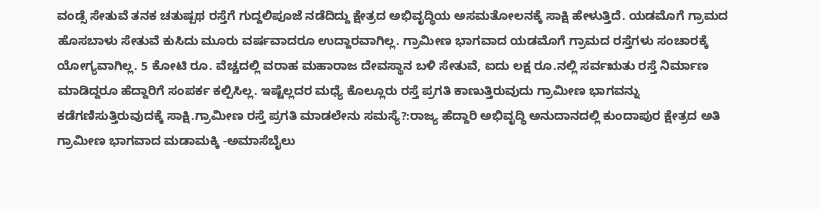ವಂಡ್ಸೆ ಸೇತುವೆ ತನಕ ಚತುಷ್ಪಥ ರಸ್ತೆಗೆ ಗುದ್ದಲಿಪೂಜೆ ನಡೆದಿದ್ದು ಕ್ಷೇತ್ರದ ಅಭಿವೃದ್ಧಿಯ ಅಸಮತೋಲನಕ್ಕೆ ಸಾಕ್ಷಿ ಹೇಳುತ್ತಿದೆ. ಯಡಮೊಗೆ ಗ್ರಾಮದ ಹೊಸಬಾಳು ಸೇತುವೆ ಕುಸಿದು ಮೂರು ವರ್ಷವಾದರೂ ಉದ್ದಾರವಾಗಿಲ್ಲ. ಗ್ರಾಮೀಣ ಭಾಗವಾದ ಯಡಮೊಗೆ ಗ್ರಾಮದ ರಸ್ತೆಗಳು ಸಂಚಾರಕ್ಕೆ ಯೋಗ್ಯವಾಗಿಲ್ಲ. 5 ಕೋಟಿ ರೂ. ವೆಚ್ಚದಲ್ಲಿ ವರಾಹ ಮಹಾರಾಜ ದೇವಸ್ಥಾನ ಬಳಿ ಸೇತುವೆ, ಐದು ಲಕ್ಷ ರೂ.ನಲ್ಲಿ ಸರ್ವಋತು ರಸ್ತೆ ನಿರ್ಮಾಣ ಮಾಡಿದ್ದರೂ ಹೆದ್ದಾರಿಗೆ ಸಂಪರ್ಕ ಕಲ್ಪಿಸಿಲ್ಲ. ಇಷ್ಟೆಲ್ಲದರ ಮಧ್ಯೆ ಕೊಲ್ಲೂರು ರಸ್ತೆ ಪ್ರಗತಿ ಕಾಣುತ್ತಿರುವುದು ಗ್ರಾಮೀಣ ಭಾಗವನ್ನು ಕಡೆಗಣಿಸುತ್ತಿರುವುದಕ್ಕೆ ಸಾಕ್ಷಿ.ಗ್ರಾಮೀಣ ರಸ್ತೆ ಪ್ರಗತಿ ಮಾಡಲೇನು ಸಮಸ್ಯೆ?:ರಾಜ್ಯ ಹೆದ್ದಾರಿ ಅಭಿವೃದ್ಧಿ ಅನುದಾನದಲ್ಲಿ ಕುಂದಾಪುರ ಕ್ಷೇತ್ರದ ಅತಿ ಗ್ರಾಮೀಣ ಭಾಗವಾದ ಮಡಾಮಕ್ಕಿ -ಅಮಾಸೆಬೈಲು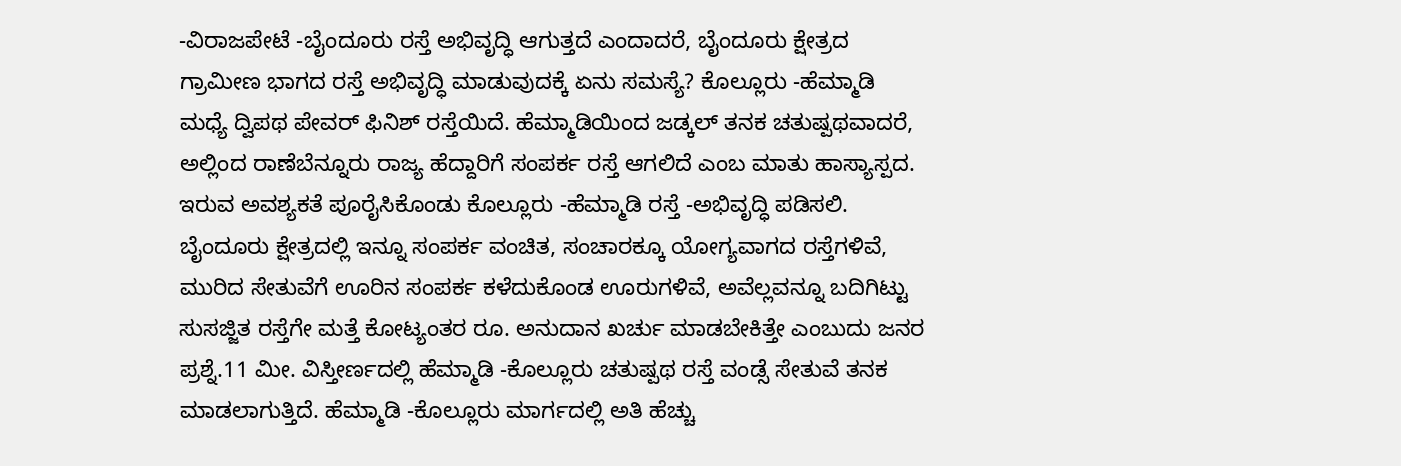-ವಿರಾಜಪೇಟೆ -ಬೈಂದೂರು ರಸ್ತೆ ಅಭಿವೃದ್ಧಿ ಆಗುತ್ತದೆ ಎಂದಾದರೆ, ಬೈಂದೂರು ಕ್ಷೇತ್ರದ ಗ್ರಾಮೀಣ ಭಾಗದ ರಸ್ತೆ ಅಭಿವೃದ್ಧಿ ಮಾಡುವುದಕ್ಕೆ ಏನು ಸಮಸ್ಯೆ? ಕೊಲ್ಲೂರು -ಹೆಮ್ಮಾಡಿ ಮಧ್ಯೆ ದ್ವಿಪಥ ಪೇವರ್ ಫಿನಿಶ್ ರಸ್ತೆಯಿದೆ. ಹೆಮ್ಮಾಡಿಯಿಂದ ಜಡ್ಕಲ್ ತನಕ ಚತುಷ್ಪಥವಾದರೆ, ಅಲ್ಲಿಂದ ರಾಣೆಬೆನ್ನೂರು ರಾಜ್ಯ ಹೆದ್ದಾರಿಗೆ ಸಂಪರ್ಕ ರಸ್ತೆ ಆಗಲಿದೆ ಎಂಬ ಮಾತು ಹಾಸ್ಯಾಸ್ಪದ. ಇರುವ ಅವಶ್ಯಕತೆ ಪೂರೈಸಿಕೊಂಡು ಕೊಲ್ಲೂರು -ಹೆಮ್ಮಾಡಿ ರಸ್ತೆ -ಅಭಿವೃದ್ಧಿ ಪಡಿಸಲಿ. ಬೈಂದೂರು ಕ್ಷೇತ್ರದಲ್ಲಿ ಇನ್ನೂ ಸಂಪರ್ಕ ವಂಚಿತ, ಸಂಚಾರಕ್ಕೂ ಯೋಗ್ಯವಾಗದ ರಸ್ತೆಗಳಿವೆ, ಮುರಿದ ಸೇತುವೆಗೆ ಊರಿನ ಸಂಪರ್ಕ ಕಳೆದುಕೊಂಡ ಊರುಗಳಿವೆ, ಅವೆಲ್ಲವನ್ನೂ ಬದಿಗಿಟ್ಟು ಸುಸಜ್ಜಿತ ರಸ್ತೆಗೇ ಮತ್ತೆ ಕೋಟ್ಯಂತರ ರೂ. ಅನುದಾನ ಖರ್ಚು ಮಾಡಬೇಕಿತ್ತೇ ಎಂಬುದು ಜನರ ಪ್ರಶ್ನೆ.11 ಮೀ. ವಿಸ್ತೀರ್ಣದಲ್ಲಿ ಹೆಮ್ಮಾಡಿ -ಕೊಲ್ಲೂರು ಚತುಷ್ಪಥ ರಸ್ತೆ ವಂಡ್ಸೆ ಸೇತುವೆ ತನಕ ಮಾಡಲಾಗುತ್ತಿದೆ. ಹೆಮ್ಮಾಡಿ -ಕೊಲ್ಲೂರು ಮಾರ್ಗದಲ್ಲಿ ಅತಿ ಹೆಚ್ಚು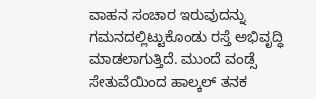ವಾಹನ ಸಂಚಾರ ಇರುವುದನ್ನು ಗಮನದಲ್ಲಿಟ್ಟುಕೊಂಡು ರಸ್ತೆ ಅಭಿವೃದ್ಧಿ ಮಾಡಲಾಗುತ್ತಿದೆ. ಮುಂದೆ ವಂಡ್ಸೆ ಸೇತುವೆಯಿಂದ ಹಾಲ್ಕಲ್ ತನಕ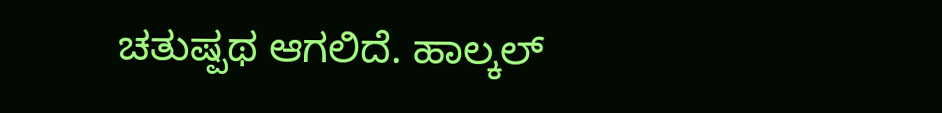ಚತುಷ್ಪಥ ಆಗಲಿದೆ. ಹಾಲ್ಕಲ್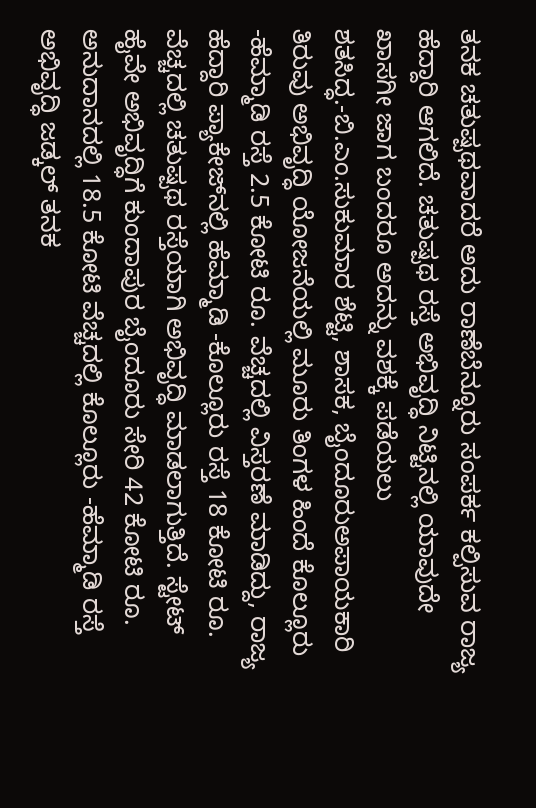ತನಕ ಚತುಷ್ಪಥವಾದರೆ ಅದು ರಾಣೆಬೆನ್ನೂರು ಸಂಪರ್ಕ ಕಲ್ಪಿಸುವ ರಾಜ್ಯ ಹೆದ್ದಾರಿ ಆಗಲಿದೆ. ಚತುಷ್ಪಥ ರಸ್ತೆ ಅಭಿವೃದ್ಧಿ ನಿಟ್ಟಿನಲ್ಲಿ ಯಾವುದೇ ಖಾಸಗೀ ಜಾಗ ಬಂದರೂ ಅದನ್ನು ವಶಕ್ಕೆ ಪಡೆಯಲು ಶತಸಿದ್ಧ.-ಬಿ.ಎಂ.ಸುಕುಮಾರ ಶೆಟ್ಟಿ, ಶಾಸಕ, ಬೈಂದೂರುಅಪಾಯಕಾರಿ ತಿರುವು ಅಭಿವೃದ್ಧಿ ಯೋಜನೆಯಲ್ಲಿ ಮೂರು ತಿಂಗಳ ಹಿಂದೆ ಕೊಲ್ಲೂರು -ಹೆಮ್ಮಾಡಿ ರಸ್ತೆ 2.5 ಕೋಟಿ ರೂ. ವೆಚ್ಚದಲ್ಲಿ ವಿಸ್ತರಣೆ ಮಾಡಿದ್ದು, ರಾಜ್ಯ ಹೆದ್ದಾರಿ ಪ್ಯಾಕೇಜ್‌ನಲ್ಲಿ ಹೆಮ್ಮಾಡಿ -ಕೊಲ್ಲೂರು ರಸ್ತೆ 18 ಕೋಟಿ ರೂ. ವೆಚ್ಚದಲ್ಲಿ ಚತುಷ್ಪಥ ರಸ್ತೆಯಾಗಿ ಅಭಿವೃದ್ಧಿ ಮಾಡಲಾಗುತ್ತಿದೆ. ಸ್ಟೇಟ್ ಹೈವೇ ಅಭಿವೃದ್ಧಿಗೆ ಕುಂದಾಪುರ ಬೈಂದೂರು ಸೇರಿ 42 ಕೋಟಿ ರೂ. ಅನುದಾನದಲ್ಲಿ 18.5 ಕೋಟಿ ವೆಚ್ಚದಲ್ಲಿ ಕೊಲ್ಲೂರು -ಹೆಮ್ಮಾಡಿ ರಸ್ತೆ ಅಭಿವೃದ್ಧಿ ಜಡ್ಕಲ್ ತನಕ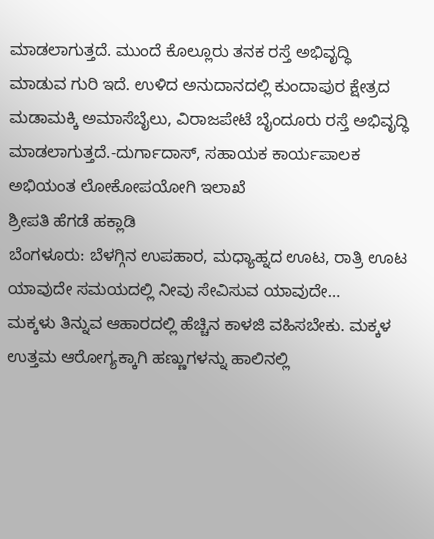ಮಾಡಲಾಗುತ್ತದೆ. ಮುಂದೆ ಕೊಲ್ಲೂರು ತನಕ ರಸ್ತೆ ಅಭಿವೃದ್ಧಿ ಮಾಡುವ ಗುರಿ ಇದೆ. ಉಳಿದ ಅನುದಾನದಲ್ಲಿ ಕುಂದಾಪುರ ಕ್ಷೇತ್ರದ ಮಡಾಮಕ್ಕಿ ಅಮಾಸೆಬೈಲು, ವಿರಾಜಪೇಟೆ ಬೈಂದೂರು ರಸ್ತೆ ಅಭಿವೃದ್ಧಿ ಮಾಡಲಾಗುತ್ತದೆ.-ದುರ್ಗಾದಾಸ್, ಸಹಾಯಕ ಕಾರ್ಯಪಾಲಕ ಅಭಿಯಂತ ಲೋಕೋಪಯೋಗಿ ಇಲಾಖೆ
ಶ್ರೀಪತಿ ಹೆಗಡೆ ಹಕ್ಲಾಡಿ
ಬೆಂಗಳೂರು: ಬೆಳಗ್ಗಿನ ಉಪಹಾರ, ಮಧ್ಯಾಹ್ನದ ಊಟ, ರಾತ್ರಿ ಊಟ ಯಾವುದೇ ಸಮಯದಲ್ಲಿ ನೀವು ಸೇವಿಸುವ ಯಾವುದೇ…
ಮಕ್ಕಳು ತಿನ್ನುವ ಆಹಾರದಲ್ಲಿ ಹೆಚ್ಚಿನ ಕಾಳಜಿ ವಹಿಸಬೇಕು. ಮಕ್ಕಳ ಉತ್ತಮ ಆರೋಗ್ಯಕ್ಕಾಗಿ ಹಣ್ಣುಗಳನ್ನು ಹಾಲಿನಲ್ಲಿ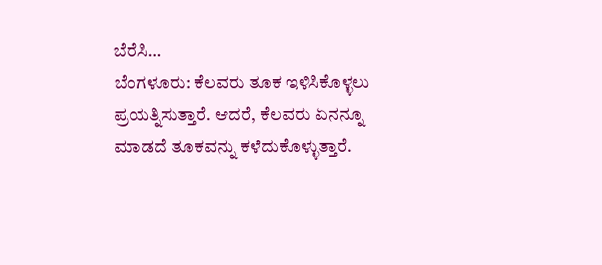ಬೆರೆಸಿ…
ಬೆಂಗಳೂರು: ಕೆಲವರು ತೂಕ ಇಳಿಸಿಕೊಳ್ಳಲು ಪ್ರಯತ್ನಿಸುತ್ತಾರೆ. ಆದರೆ, ಕೆಲವರು ಏನನ್ನೂ ಮಾಡದೆ ತೂಕವನ್ನು ಕಳೆದುಕೊಳ್ಳುತ್ತಾರೆ.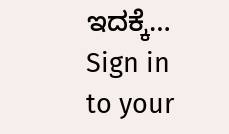ಇದಕ್ಕೆ…
Sign in to your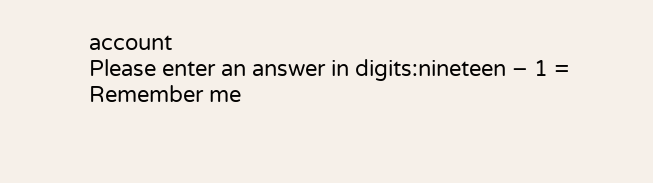account
Please enter an answer in digits:nineteen − 1 =
Remember me